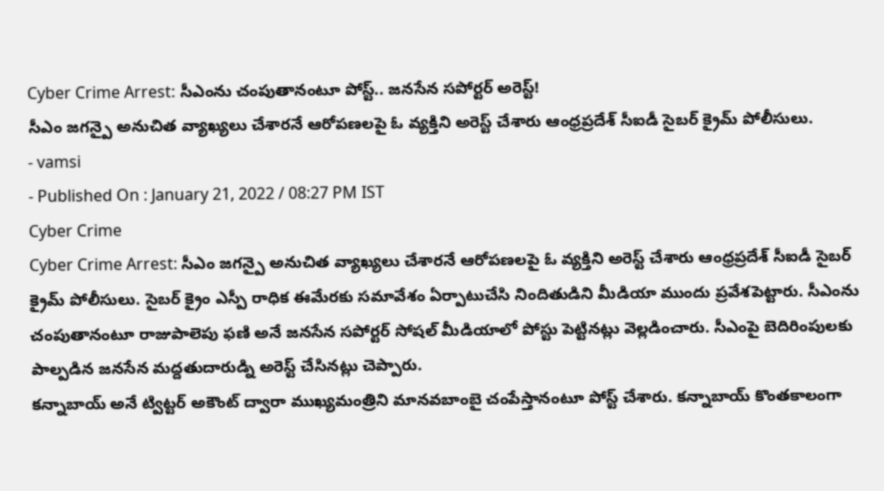Cyber Crime Arrest: సీఎంను చంపుతానంటూ పోస్ట్.. జనసేన సపోర్టర్ అరెస్ట్!
సీఎం జగన్పై అనుచిత వ్యాఖ్యలు చేశారనే ఆరోపణలపై ఓ వ్యక్తిని అరెస్ట్ చేశారు ఆంధ్రప్రదేశ్ సీఐడీ సైబర్ క్రైమ్ పోలీసులు.
- vamsi
- Published On : January 21, 2022 / 08:27 PM IST
Cyber Crime
Cyber Crime Arrest: సీఎం జగన్పై అనుచిత వ్యాఖ్యలు చేశారనే ఆరోపణలపై ఓ వ్యక్తిని అరెస్ట్ చేశారు ఆంధ్రప్రదేశ్ సీఐడీ సైబర్ క్రైమ్ పోలీసులు. సైబర్ క్రైం ఎస్పీ రాధిక ఈమేరకు సమావేశం ఏర్పాటుచేసి నిందితుడిని మీడియా ముందు ప్రవేశపెట్టారు. సీఎంను చంపుతానంటూ రాజుపాలెపు ఫణి అనే జనసేన సపోర్టర్ సోషల్ మీడియాలో పోస్టు పెట్టినట్లు వెల్లడించారు. సీఎంపై బెదిరింపులకు పాల్పడిన జనసేన మద్దతుదారుడ్ని అరెస్ట్ చేసినట్లు చెప్పారు.
కన్నాబాయ్ అనే ట్విట్టర్ అకౌంట్ ద్వారా ముఖ్యమంత్రిని మానవబాంబై చంపేస్తానంటూ పోస్ట్ చేశారు. కన్నాబాయ్ కొంతకాలంగా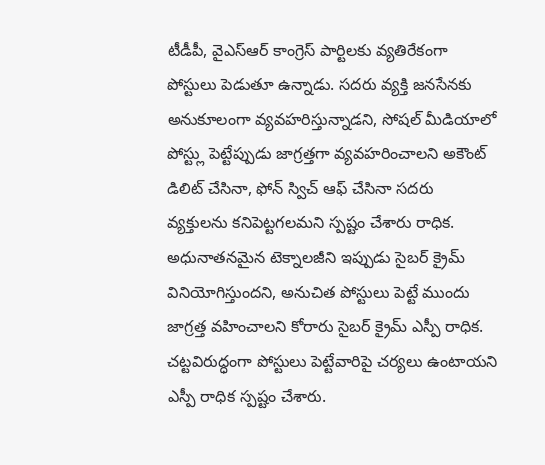టీడీపీ, వైఎస్ఆర్ కాంగ్రెస్ పార్టిలకు వ్యతిరేకంగా పోస్టులు పెడుతూ ఉన్నాడు. సదరు వ్యక్తి జనసేనకు అనుకూలంగా వ్యవహరిస్తున్నాడని, సోషల్ మీడియాలో పోస్ట్లు పెట్టేప్పుడు జాగ్రత్తగా వ్యవహరించాలని అకౌంట్ డిలిట్ చేసినా, ఫోన్ స్విచ్ ఆఫ్ చేసినా సదరు వ్యక్తులను కనిపెట్టగలమని స్పష్టం చేశారు రాధిక.
అధునాతనమైన టెక్నాలజీని ఇప్పుడు సైబర్ క్రైమ్ వినియోగిస్తుందని, అనుచిత పోస్టులు పెట్టే ముందు జాగ్రత్త వహించాలని కోరారు సైబర్ క్రైమ్ ఎస్పీ రాధిక. చట్టవిరుద్ధంగా పోస్టులు పెట్టేవారిపై చర్యలు ఉంటాయని ఎస్పీ రాధిక స్పష్టం చేశారు.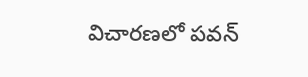విచారణలో పవన్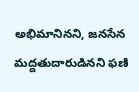అభిమానినని, జనసేన మద్దతుదారుడినని ఫణి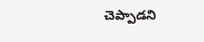చెప్పాడని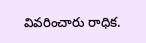వివరించారు రాధిక.